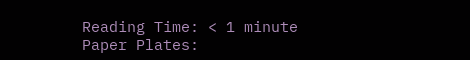Reading Time: < 1 minute
Paper Plates: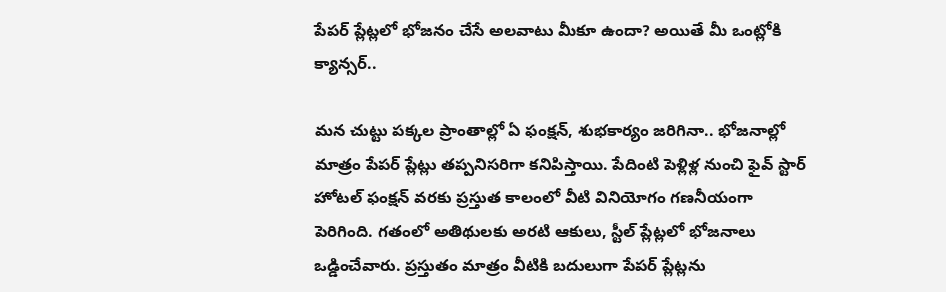పేపర్‌ ప్లేట్లలో భోజనం చేసే అలవాటు మీకూ ఉందా? అయితే మీ ఒంట్లోకి క్యాన్సర్..

మన చుట్టు పక్కల ప్రాంతాల్లో ఏ ఫంక్షన్‌, శుభకార్యం జరిగినా.. భోజనాల్లో మాత్రం పేపర్ ప్లేట్లు తప్పనిసరిగా కనిపిస్తాయి. పేదింటి పెళ్లిళ్ల నుంచి ఫైవ్‌ స్టార్‌ హోటల్‌ ఫంక్షన్‌ వరకు ప్రస్తుత కాలంలో వీటి వినియోగం గణనీయంగా పెరిగింది. గతంలో అతిథులకు అరటి ఆకులు, స్టీల్ ప్లేట్లలో భోజనాలు ఒడ్డించేవారు. ప్రస్తుతం మాత్రం వీటికి బదులుగా పేపర్ ప్లేట్లను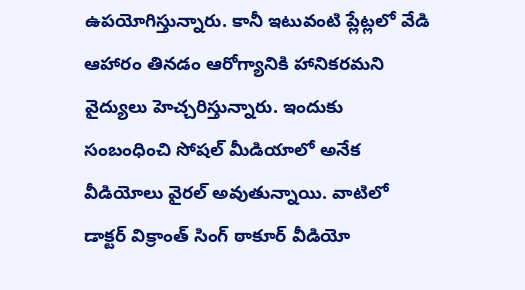ఉపయోగిస్తున్నారు. కానీ ఇటువంటి ప్లేట్లలో వేడి ఆహారం తినడం ఆరోగ్యానికి హానికరమని వైద్యులు హెచ్చరిస్తున్నారు. ఇందుకు సంబంధించి సోషల్ మీడియాలో అనేక వీడియోలు వైరల్ అవుతున్నాయి. వాటిలో డాక్టర్ విక్రాంత్ సింగ్ ఠాకూర్ వీడియో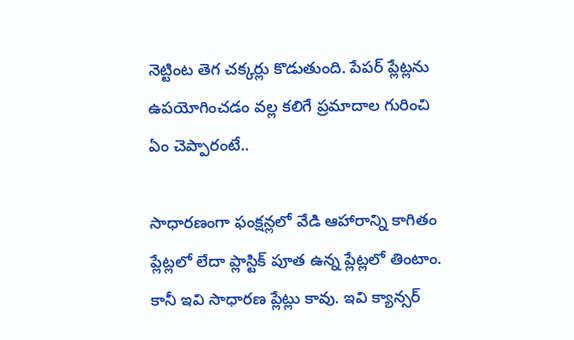నెట్టింట తెగ చక్కర్లు కొడుతుంది. పేపర్ ప్లేట్లను ఉపయోగించడం వల్ల కలిగే ప్రమాదాల గురించి ఏం చెప్పారంటే..

సాధారణంగా ఫంక్షన్లలో వేడి ఆహారాన్ని కాగితం ప్లేట్లలో లేదా ప్లాస్టిక్ పూత ఉన్న ప్లేట్లలో తింటాం. కానీ ఇవి సాధారణ ప్లేట్లు కావు. ఇవి క్యాన్సర్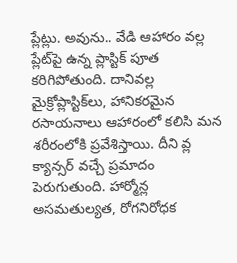ప్లేట్లు. అవును.. వేడి ఆహారం వల్ల ప్లేట్‌పై ఉన్న ప్లాస్టిక్ పూత కరిగిపోతుంది. దానివల్ల మైక్రోప్లాస్టిక్‌లు, హానికరమైన రసాయనాలు ఆహారంలో కలిసి మన శరీరంలోకి ప్రవేశిస్తాయి. దీని వ్ల క్యాన్సర్ వచ్చే ప్రమాదం పెరుగుతుంది. హార్మోన్ల అసమతుల్యత, రోగనిరోధక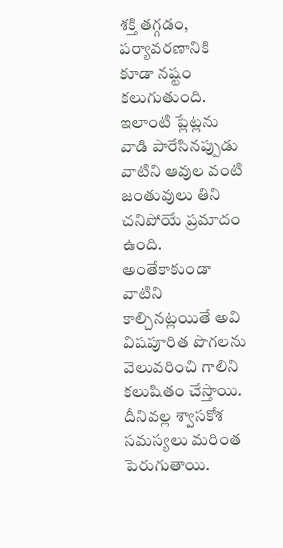శక్తి తగ్గడం, పర్యావరణానికి కూడా నష్టం కలుగుతుంది. ఇలాంటి ప్లేట్లను వాడి పారేసినప్పుడు వాటిని ఆవుల వంటి జంతువులు తిని చనిపోయే ప్రమాదం ఉంది. అంతేకాకుండా వాటిని కాల్చినట్లయితే అవి విషపూరిత పొగలను వెలువరించి గాలిని కలుషితం చేస్తాయి. దీనివల్ల శ్వాసకోశ సమస్యలు మరింత పెరుగుతాయి.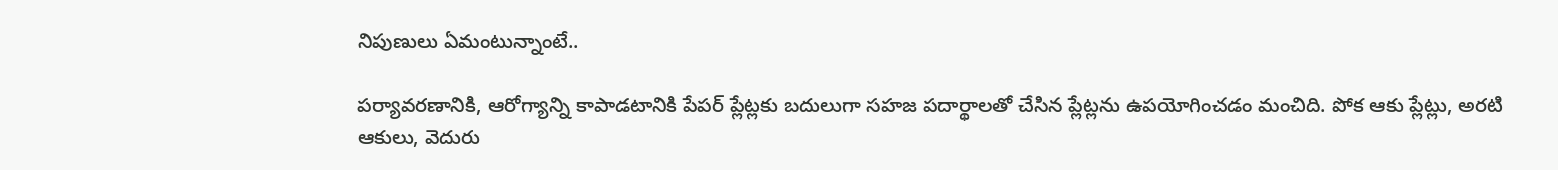నిపుణులు ఏమంటున్నాంటే..

పర్యావరణానికి, ఆరోగ్యాన్ని కాపాడటానికి పేపర్‌ ప్లేట్లకు బదులుగా సహజ పదార్థాలతో చేసిన ప్లేట్లను ఉపయోగించడం మంచిది. పోక ఆకు ప్లేట్లు, అరటి ఆకులు, వెదురు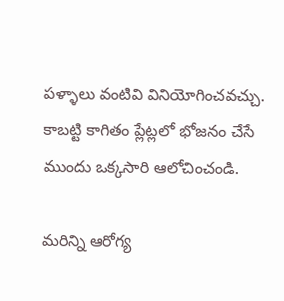పళ్ళాలు వంటివి వినియోగించవచ్చు. కాబట్టి కాగితం ప్లేట్లలో భోజనం చేసే ముందు ఒక్కసారి ఆలోచించండి.

మరిన్ని ఆరోగ్య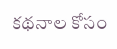కథనాల కోసం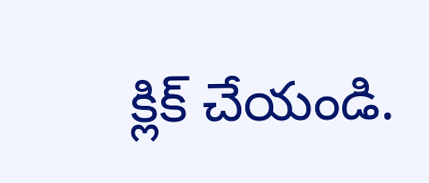క్లిక్‌ చేయండి.